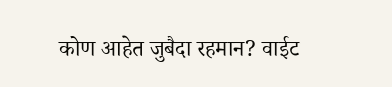कोण आहेत जुबैदा रहमान? वाईट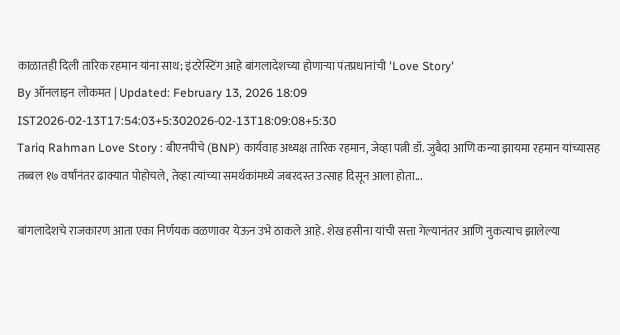काळातही दिली तारिक रहमान यांना साथ; इंटरेस्टिंग आहे बांगलादेशच्या होणाऱ्या पंतप्रधानांची 'Love Story'
By ऑनलाइन लोकमत | Updated: February 13, 2026 18:09 IST2026-02-13T17:54:03+5:302026-02-13T18:09:08+5:30
Tariq Rahman Love Story : बीएनपीचे (BNP) कार्यवाह अध्यक्ष तारिक रहमान, जेव्हा पत्नी डॉ. जुबैदा आणि कन्या झायमा रहमान यांच्यासह तब्बल १७ वर्षांनंतर ढाक्यात पोहोचले, तेव्हा त्यांच्या समर्थकांमध्ये जबरदस्त उत्साह दिसून आला होता...

बांगलादेशचे राजकारण आता एका निर्णयक वळणावर येऊन उभे ठाकले आहे. शेख हसीना यांची सत्ता गेल्यानंतर आणि नुकत्याच झालेल्या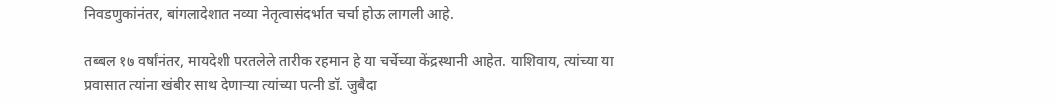निवडणुकांनंतर, बांगलादेशात नव्या नेतृत्वासंदर्भात चर्चा होऊ लागली आहे.

तब्बल १७ वर्षांनंतर, मायदेशी परतलेले तारीक रहमान हे या चर्चेच्या केंद्रस्थानी आहेत. याशिवाय, त्यांच्या या प्रवासात त्यांना खंबीर साथ देणाऱ्या त्यांच्या पत्नी डॉ. जुबैदा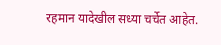रहमान यादेखील सध्या चर्चेत आहेत.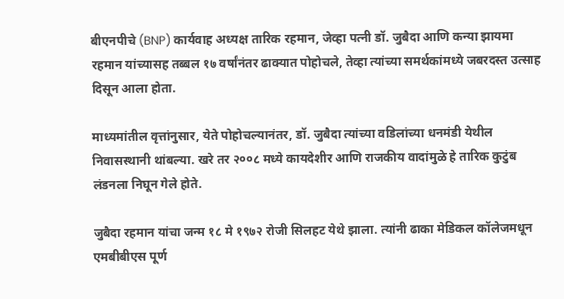बीएनपीचे (BNP) कार्यवाह अध्यक्ष तारिक रहमान, जेव्हा पत्नी डॉ. जुबैदा आणि कन्या झायमा रहमान यांच्यासह तब्बल १७ वर्षांनंतर ढाक्यात पोहोचले, तेव्हा त्यांच्या समर्थकांमध्ये जबरदस्त उत्साह दिसून आला होता.

माध्यमांतील वृत्तांनुसार, येते पोहोचल्यानंतर, डॉ. जुबैदा त्यांच्या वडिलांच्या धनमंडी येथील निवासस्थानी थांबल्या. खरे तर २००८ मध्ये कायदेशीर आणि राजकीय वादांमुळे हे तारिक कुटुंब लंडनला निघून गेले होते.

जुबैदा रहमान यांचा जन्म १८ मे १९७२ रोजी सिलहट येथे झाला. त्यांनी ढाका मेडिकल कॉलेजमधून एमबीबीएस पूर्ण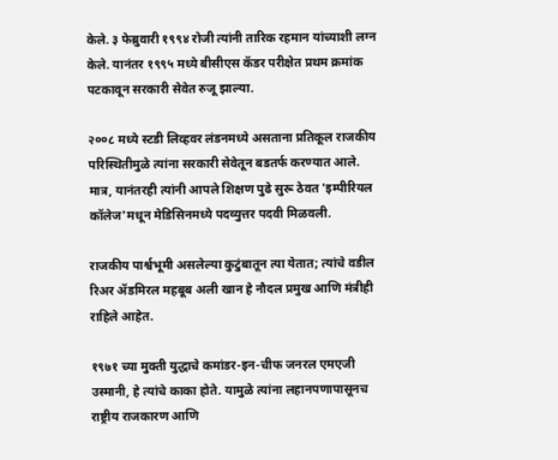केले. ३ फेब्रुवारी १९९४ रोजी त्यांनी तारिक रहमान यांच्याशी लग्न केले. यानंतर १९९५ मध्ये बीसीएस कॅडर परीक्षेत प्रथम क्रमांक पटकावून सरकारी सेवेत रुजू झाल्या.

२००८ मध्ये स्टडी लिव्हवर लंडनमध्ये असताना प्रतिकूल राजकीय परिस्थितीमुळे त्यांना सरकारी सेवेतून बडतर्फ करण्यात आले. मात्र, यानंतरही त्यांनी आपले शिक्षण पुढे सुरू ठेवत 'इम्पीरियल कॉलेज'मधून मेडिसिनमध्ये पदव्युत्तर पदवी मिळवली.

राजकीय पार्श्वभूमी असलेल्या कुटुंबातून त्या येतात; त्यांचे वडील रिअर ॲडमिरल महबूब अली खान हे नौदल प्रमुख आणि मंत्रीही राहिले आहेत.

१९७१ च्या मुक्ती युद्धाचे कमांडर-इन-चीफ जनरल एमएजी उस्मानी, हे त्यांचे काका होते. यामुळे त्यांना लहानपणापासूनच राष्ट्रीय राजकारण आणि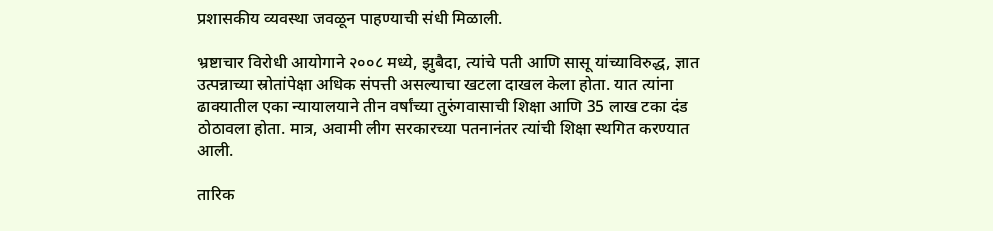प्रशासकीय व्यवस्था जवळून पाहण्याची संधी मिळाली.

भ्रष्टाचार विरोधी आयोगाने २००८ मध्ये, झुबैदा, त्यांचे पती आणि सासू यांच्याविरुद्ध, ज्ञात उत्पन्नाच्या स्रोतांपेक्षा अधिक संपत्ती असल्याचा खटला दाखल केला होता. यात त्यांना ढाक्यातील एका न्यायालयाने तीन वर्षांच्या तुरुंगवासाची शिक्षा आणि 35 लाख टका दंड ठोठावला होता. मात्र, अवामी लीग सरकारच्या पतनानंतर त्यांची शिक्षा स्थगित करण्यात आली.

तारिक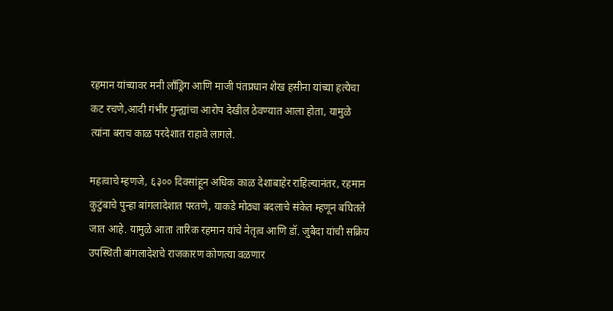रहमान यांच्यावर मनी लाँड्रिंग आणि माजी पंतप्रधान शेख हसीना यांच्या हत्येचा कट रचणे,आदी गंभीर गुन्ह्यांचा आरोप देखील ठेवण्यात आला होता, यामुळे त्यांना बराच काळ परदेशात राहावे लागले.

महत्वाचे म्हणजे, ६३०० दिवसांहून अधिक काळ देशाबाहेर राहिल्यानंतर, रहमान कुटुंबाचे पुन्हा बांगलादेशात परतणे, याकडे मोठ्या बदलाचे संकेत म्हणून बघितले जात आहे. यामुळे आता तारिक रहमान यांचे नेतृत्व आणि डॉ. जुबैदा यांची सक्रिय उपस्थिती बांगलादेशचे राजकारण कोणत्या वळणार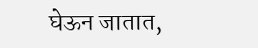घेऊन जातात,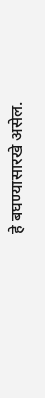हे बघण्यासारखे असेल.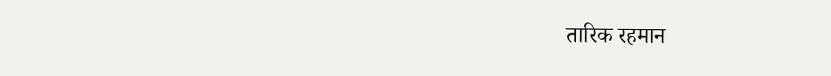तारिक रहमान